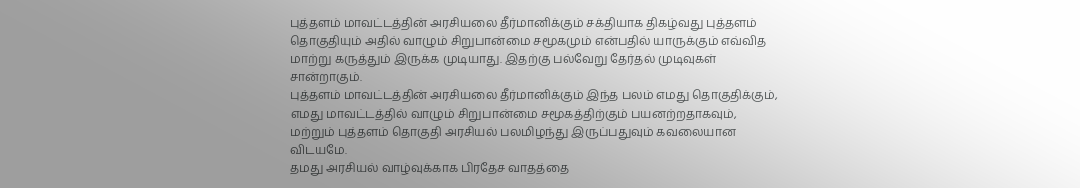புத்தளம் மாவட்டத்தின் அரசியலை தீர்மானிக்கும் சக்தியாக திகழ்வது புத்தளம் தொகுதியும் அதில் வாழும் சிறுபான்மை சமூகமும் என்பதில் யாருக்கும் எவ்வித மாற்று கருத்தும் இருக்க முடியாது. இதற்கு பல்வேறு தேர்தல் முடிவுகள் சான்றாகும்.
புத்தளம் மாவட்டத்தின் அரசியலை தீர்மானிக்கும் இந்த பலம் எமது தொகுதிக்கும், எமது மாவட்டத்தில் வாழும் சிறுபான்மை சமூகத்திற்கும் பயனற்றதாகவும், மற்றும் புத்தளம் தொகுதி அரசியல் பலமிழந்து இருப்பதுவும் கவலையான விடயமே.
தமது அரசியல் வாழ்வுக்காக பிரதேச வாதத்தை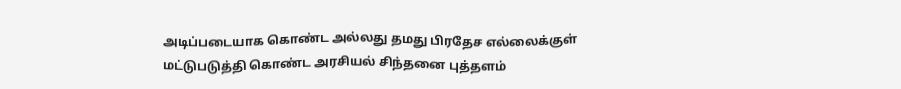அடிப்படையாக கொண்ட அல்லது தமது பிரதேச எல்லைக்குள் மட்டுபடுத்தி கொண்ட அரசியல் சிந்தனை புத்தளம்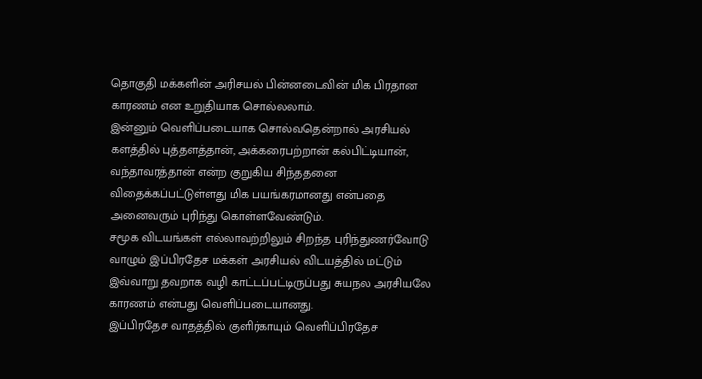தொகுதி மக்களின் அரிசயல் பின்னடைவின் மிக பிரதான காரணம் என உறுதியாக சொல்லலாம்.
இன்னும் வெளிப்படையாக சொல்வதென்றால் அரசியல் களத்தில் புத்தளத்தான், அக்கரைபற்றான் கல்பிட்டியான், வந்தாவரத்தான் என்ற குறுகிய சிந்ததனை விதைக்கப்பட்டுள்ளது மிக பயங்கரமானது என்பதை அனைவரும் புரிந்து கொள்ளவேண்டும்.
சமூக விடயங்கள் எல்லாவற்றிலும் சிறந்த புரிந்துணர்வோடு வாழும் இப்பிரதேச மக்கள் அரசியல் விடயத்தில் மட்டும் இவ்வாறு தவறாக வழி காட்டப்பட்டிருப்பது சுயநல அரசியலே காரணம் என்பது வெளிப்படையானது.
இப்பிரதேச வாதத்தில் குளிர்காயும் வெளிப்பிரதேச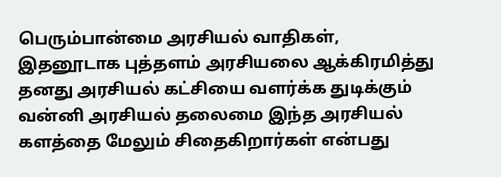பெரும்பான்மை அரசியல் வாதிகள், இதனூடாக புத்தளம் அரசியலை ஆக்கிரமித்து தனது அரசியல் கட்சியை வளர்க்க துடிக்கும் வன்னி அரசியல் தலைமை இந்த அரசியல் களத்தை மேலும் சிதைகிறார்கள் என்பது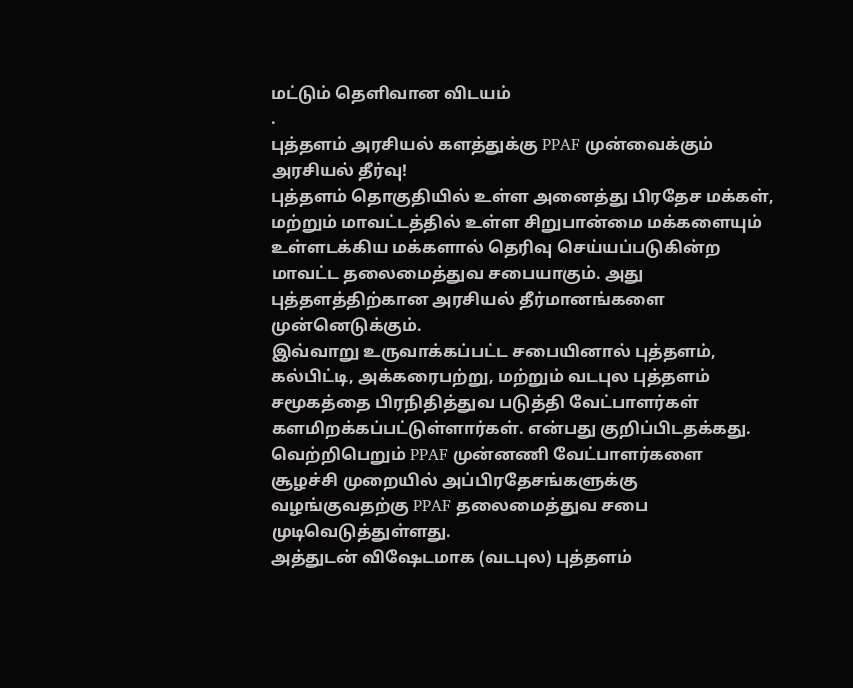மட்டும் தெளிவான விடயம்
.
புத்தளம் அரசியல் களத்துக்கு PPAF முன்வைக்கும் அரசியல் தீர்வு!
புத்தளம் தொகுதியில் உள்ள அனைத்து பிரதேச மக்கள், மற்றும் மாவட்டத்தில் உள்ள சிறுபான்மை மக்களையும் உள்ளடக்கிய மக்களால் தெரிவு செய்யப்படுகின்ற மாவட்ட தலைமைத்துவ சபையாகும். அது புத்தளத்திற்கான அரசியல் தீர்மானங்களை முன்னெடுக்கும்.
இவ்வாறு உருவாக்கப்பட்ட சபையினால் புத்தளம், கல்பிட்டி, அக்கரைபற்று, மற்றும் வடபுல புத்தளம் சமூகத்தை பிரநிதித்துவ படுத்தி வேட்பாளர்கள் களமிறக்கப்பட்டுள்ளார்கள். என்பது குறிப்பிடதக்கது. வெற்றிபெறும் PPAF முன்னணி வேட்பாளர்களை சூழச்சி முறையில் அப்பிரதேசங்களுக்கு வழங்குவதற்கு PPAF தலைமைத்துவ சபை முடிவெடுத்துள்ளது.
அத்துடன் விஷேடமாக (வடபுல) புத்தளம்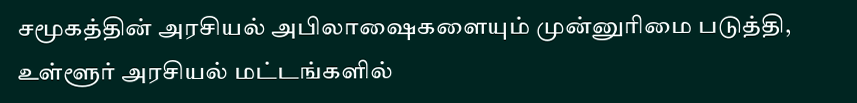சமூகத்தின் அரசியல் அபிலாஷைகளையும் முன்னுரிமை படுத்தி, உள்ளூர் அரசியல் மட்டங்களில்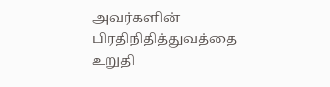அவர்களின் பிரதிநிதித்துவத்தை உறுதி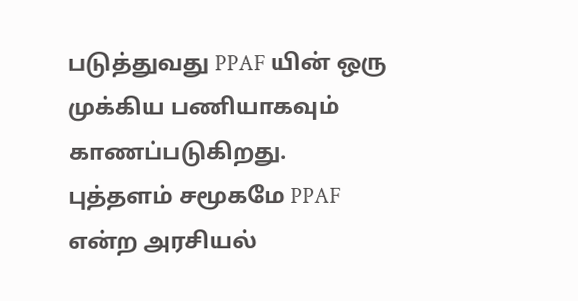படுத்துவது PPAF யின் ஒரு முக்கிய பணியாகவும் காணப்படுகிறது.
புத்தளம் சமூகமே PPAF என்ற அரசியல்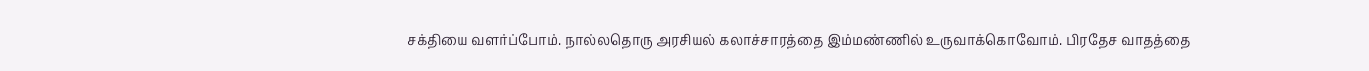சக்தியை வளர்ப்போம். நால்லதொரு அரசியல் கலாச்சாரத்தை இம்மண்ணில் உருவாக்கொவோம். பிரதேச வாதத்தை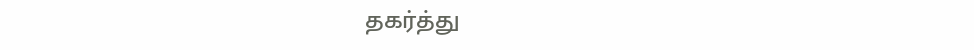தகர்த்து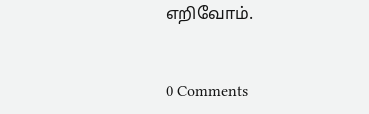எறிவோம்.


0 Comments